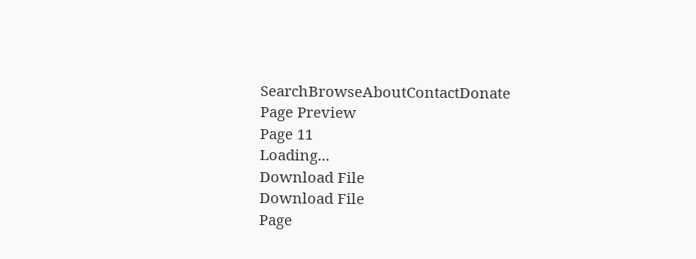SearchBrowseAboutContactDonate
Page Preview
Page 11
Loading...
Download File
Download File
Page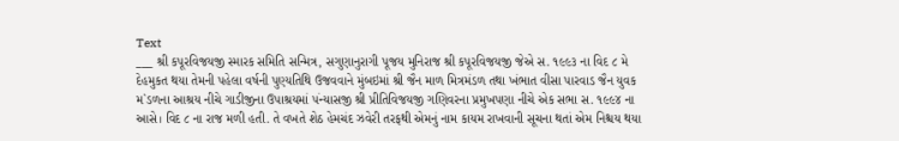Text
___ શ્રી કપૂરવિજયજી સ્મારક સમિતિ સન્મિત્ર, સગુણાનુરાગી પૂજય મુનિરાજ શ્રી કપૂરવિજયજી જેએ સ. ૧૯૯૩ ના વિદ ૮ મે દેહમુકત થયા તેમની પહેલા વર્ષની પુણ્યતિથિ ઉજવવાને મુંબઇમાં શ્રી જૈન માળ મિત્રમંડળ તથા ખંભાત વીસા પારવાડ જૈન યુવક મ`ડળના આશ્રય નીચે ગાડીજીના ઉપાશ્રયમાં ૫ંન્યાસજી શ્રી પ્રીતિવિજયજી ગણિવરના પ્રમુખપણા નીચે એક સભા સ. ૧૯૯૪ ના આસે। વિદ ૮ ના રાજ મળી હતી. તે વખતે શેઠ હેમચંદ ઝવેરી તરફથી એમનું નામ કાયમ રાખવાની સૂચના થતાં એમ નિશ્ચય થયા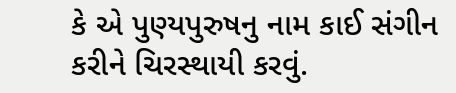કે એ પુણ્યપુરુષનુ નામ કાઈ સંગીન કરીને ચિરસ્થાયી કરવું.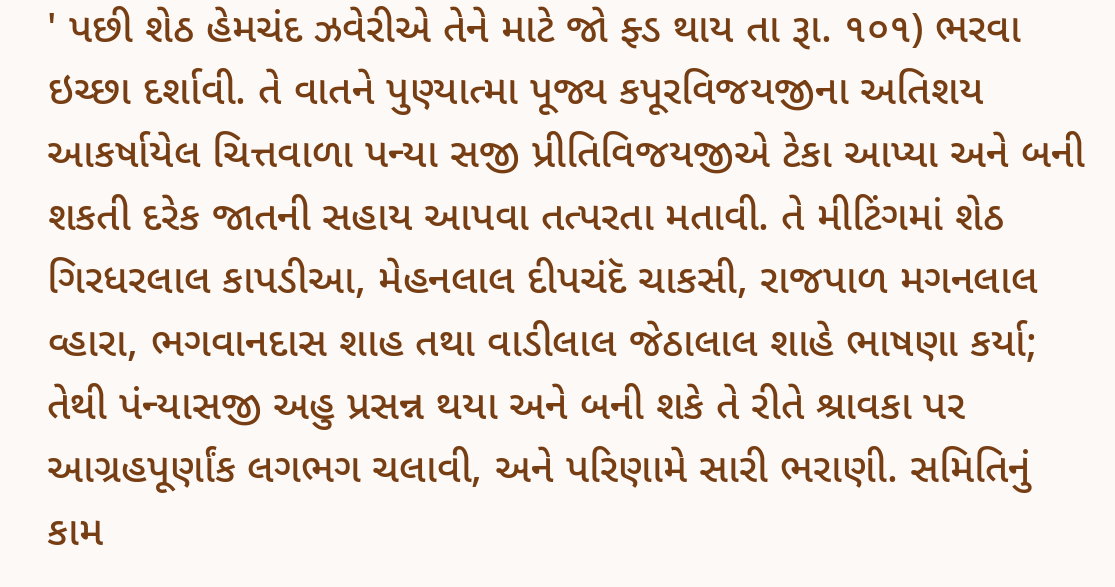' પછી શેઠ હેમચંદ ઝવેરીએ તેને માટે જો ફ્ડ થાય તા રૂા. ૧૦૧) ભરવા ઇચ્છા દર્શાવી. તે વાતને પુણ્યાત્મા પૂજ્ય કપૂરવિજયજીના અતિશય આકર્ષાયેલ ચિત્તવાળા પન્યા સજી પ્રીતિવિજયજીએ ટેકા આપ્યા અને બની શકતી દરેક જાતની સહાય આપવા તત્પરતા મતાવી. તે મીટિંગમાં શેઠ ગિરધરલાલ કાપડીઆ, મેહનલાલ દીપચંદૅ ચાકસી, રાજપાળ મગનલાલ વ્હારા, ભગવાનદાસ શાહ તથા વાડીલાલ જેઠાલાલ શાહે ભાષણા કર્યા; તેથી પંન્યાસજી અહુ પ્રસન્ન થયા અને બની શકે તે રીતે શ્રાવકા પર આગ્રહપૂર્ણાંક લગભગ ચલાવી, અને પરિણામે સારી ભરાણી. સમિતિનું કામ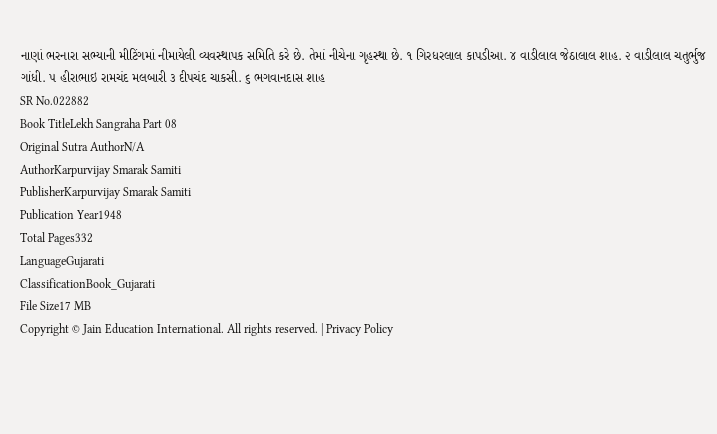નાણાં ભરનારા સભ્યાની મીટિંગમાં નીમાયેલી વ્યવસ્થાપક સમિતિ કરે છે. તેમાં નીચેના ગૃહસ્થા છે. ૧ ગિરધરલાલ કાપડીઆ. ૪ વાડીલાલ જેઠાલાલ શાહ. ૨ વાડીલાલ ચતુર્ભુજ ગાંધી. ૫ હીરાભાઇ રામચંદ મલબારી ૩ દીપચંદ ચાકસી. ૬ ભગવાનદાસ શાહ
SR No.022882
Book TitleLekh Sangraha Part 08
Original Sutra AuthorN/A
AuthorKarpurvijay Smarak Samiti
PublisherKarpurvijay Smarak Samiti
Publication Year1948
Total Pages332
LanguageGujarati
ClassificationBook_Gujarati
File Size17 MB
Copyright © Jain Education International. All rights reserved. | Privacy Policy